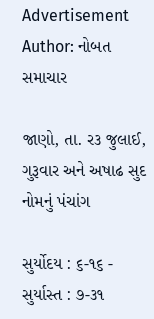Advertisement
Author: નોબત સમાચાર

જાણો, તા. ર૩ જુલાઈ, ગુરૂવાર અને અષાઢ સુદ નોમનું પંચાંગ

સુર્યોદય : ૬-૧૬ - સુર્યાસ્ત : ૭-૩૧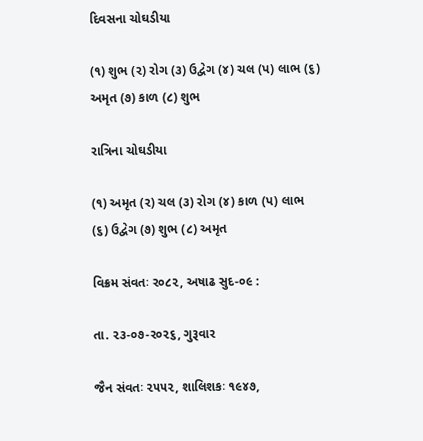દિવસના ચોઘડીયા

(૧) શુભ (ર) રોગ (૩) ઉદ્વેગ (૪) ચલ (પ) લાભ (૬) અમૃત (૭) કાળ (૮) શુભ

રાત્રિના ચોઘડીયા

(૧) અમૃત (ર) ચલ (૩) રોગ (૪) કાળ (પ) લાભ (૬) ઉદ્વેગ (૭) શુભ (૮) અમૃત

વિક્રમ સંવતઃ ર૦૮૨, અષાઢ સુદ-૦૯ :

તા. ૨૩-૦૭-ર૦૨૬, ગુરૂવાર

જૈન સંવતઃ ૨૫૫૨, શાલિશકઃ ૧૯૪૭,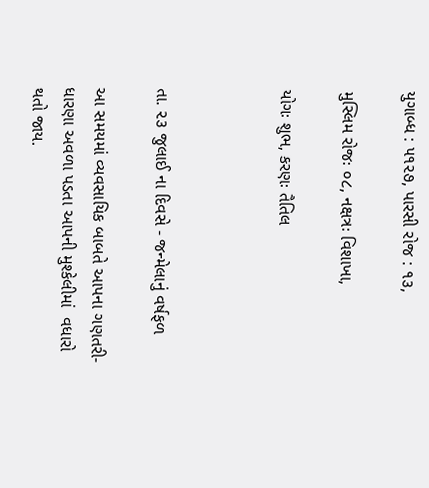યુગાબ્ધ : ૫૧૨૭, પારસી રોજ : ૧૩,

મુસ્લિમ રોજઃ ૦૮, નક્ષત્રઃ વિશાખા,

યોગઃ શુભ, કરણઃ તૈતિલ



તા. ૨૩ જુલાઈ ના દિવસે - જન્મેલાનું વર્ષફળ

આ સમયમાં વ્યવસાયિક બાબતે આપના ગણતરી-ધારણા અવળા પડતા આપની મુશ્કેલીમાં  વધારો થતો જાય.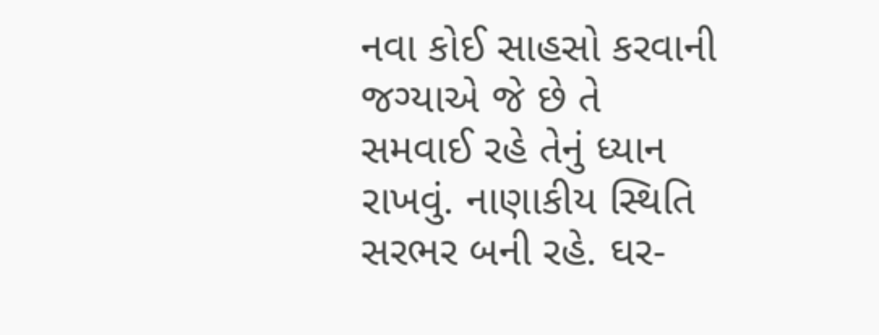નવા કોઈ સાહસો કરવાની જગ્યાએ જે છે તે સમવાઈ રહે તેનું ધ્યાન  રાખવું. નાણાકીય સ્થિતિ સરભર બની રહે. ઘર-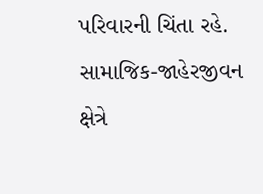પરિવારની ચિંતા રહે.  સામાજિક-જાહેરજીવન ક્ષેત્રે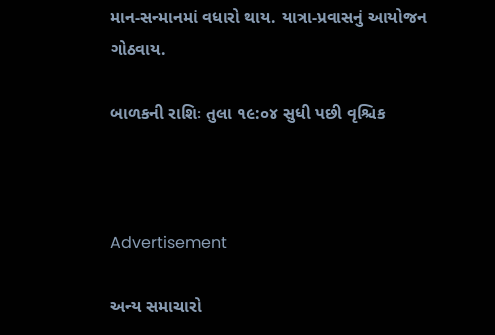માન-સન્માનમાં વધારો થાય. યાત્રા-પ્રવાસનું આયોજન  ગોઠવાય.

બાળકની રાશિઃ તુલા ૧૯:૦૪ સુધી પછી વૃશ્ચિક



Advertisement

અન્ય સમાચારો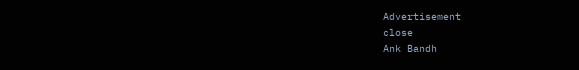Advertisement
close
Ank Bandh